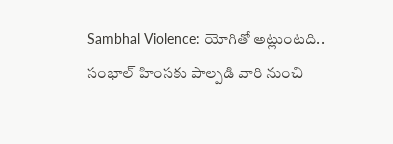Sambhal Violence: యోగితో అట్లుంటది.. సంభాల్ హింసకు పాల్పడి వారి నుంచి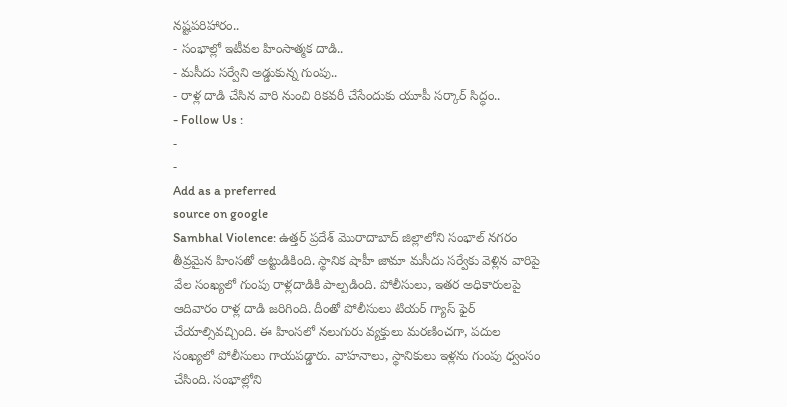నష్టపరిహారం..
- సంభాల్లో ఇటీవల హింసాత్మక దాడి..
- మసీదు సర్వేని అడ్డుకున్న గుంపు..
- రాళ్ల దాడి చేసిన వారి నుంచి రికవరీ చేసేందుకు యూపీ సర్కార్ సిద్ధం..
- Follow Us :
-
-
Add as a preferred
source on google
Sambhal Violence: ఉత్తర్ ప్రదేశ్ మొరాదాబాద్ జిల్లాలోని సంభాల్ నగరం తీవ్రమైన హింసతో అట్టుడికింది. స్థానిక షాహీ జామా మసీదు సర్వేకు వెళ్లిన వారిపై వేల సంఖ్యలో గుంపు రాళ్లదాడికి పాల్పడింది. పోలీసులు, ఇతర అధికారులపై ఆదివారం రాళ్ల దాడి జరిగింది. దీంతో పోలీసులు టియర్ గ్యాస్ ఫైర్ చేయాల్సివచ్చింది. ఈ హింసలో నలుగురు వ్యక్తులు మరణించగా, పదుల సంఖ్యలో పోలీసులు గాయపడ్డారు. వాహనాలు, స్థానికులు ఇళ్లను గుంపు ధ్వంసం చేసింది. సంభాల్లోని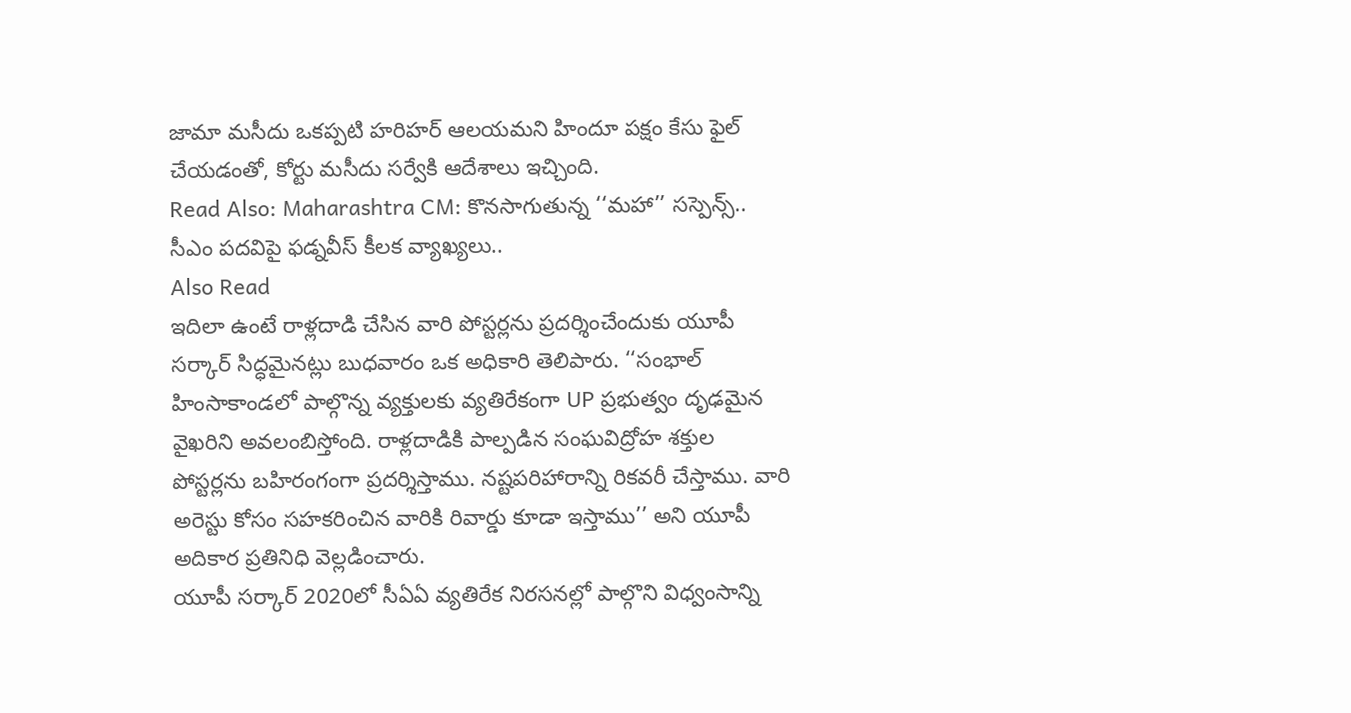జామా మసీదు ఒకప్పటి హరిహర్ ఆలయమని హిందూ పక్షం కేసు ఫైల్ చేయడంతో, కోర్టు మసీదు సర్వేకి ఆదేశాలు ఇచ్చింది.
Read Also: Maharashtra CM: కొనసాగుతున్న ‘‘మహా’’ సస్పెన్స్.. సీఎం పదవిపై ఫడ్నవీస్ కీలక వ్యాఖ్యలు..
Also Read
ఇదిలా ఉంటే రాళ్లదాడి చేసిన వారి పోస్టర్లను ప్రదర్శించేందుకు యూపీ సర్కార్ సిద్ధమైనట్లు బుధవారం ఒక అధికారి తెలిపారు. ‘‘సంభాల్ హింసాకాండలో పాల్గొన్న వ్యక్తులకు వ్యతిరేకంగా UP ప్రభుత్వం దృఢమైన వైఖరిని అవలంబిస్తోంది. రాళ్లదాడికి పాల్పడిన సంఘవిద్రోహ శక్తుల పోస్టర్లను బహిరంగంగా ప్రదర్శిస్తాము. నష్టపరిహారాన్ని రికవరీ చేస్తాము. వారి అరెస్టు కోసం సహకరించిన వారికి రివార్డు కూడా ఇస్తాము’’ అని యూపీ అదికార ప్రతినిధి వెల్లడించారు.
యూపీ సర్కార్ 2020లో సీఏఏ వ్యతిరేక నిరసనల్లో పాల్గొని విధ్వంసాన్ని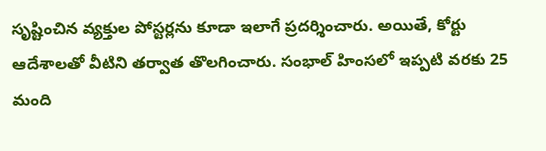సృష్టించిన వ్యక్తుల పోస్టర్లను కూడా ఇలాగే ప్రదర్శించారు. అయితే, కోర్టు ఆదేశాలతో వీటిని తర్వాత తొలగించారు. సంభాల్ హింసలో ఇప్పటి వరకు 25 మంది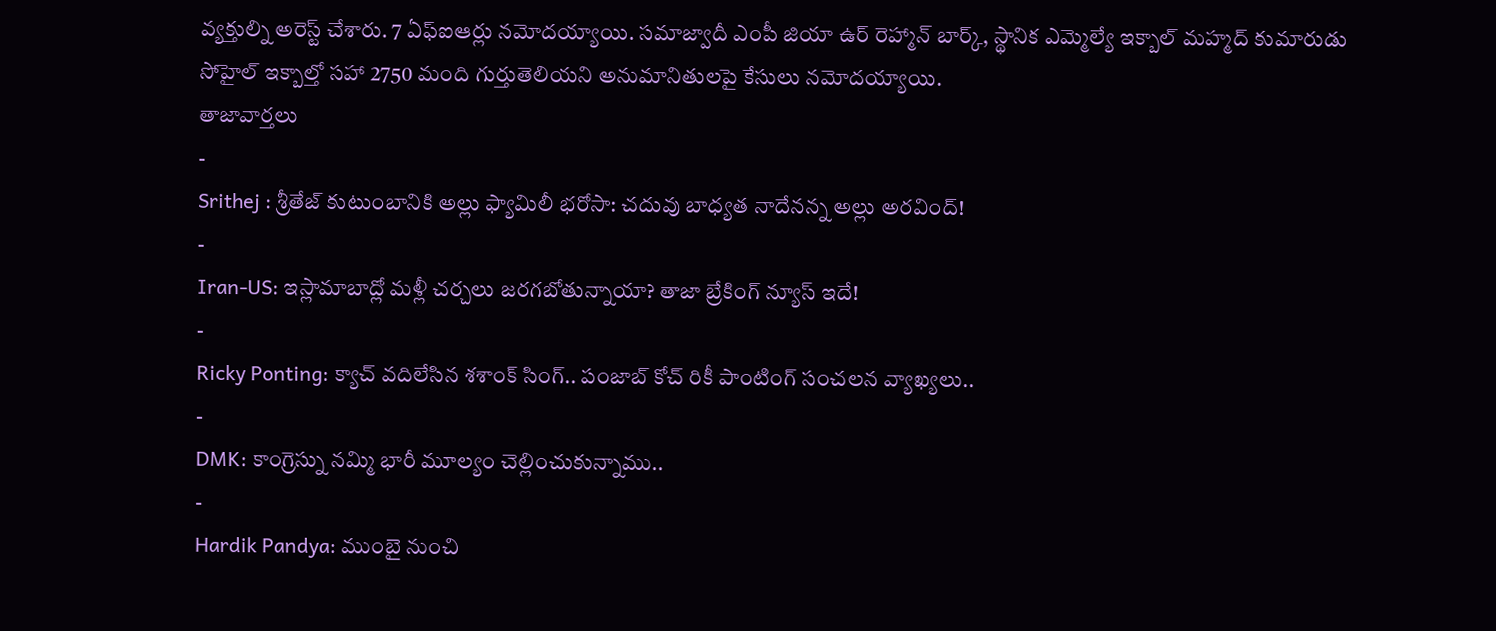వ్యక్తుల్ని అరెస్ట్ చేశారు. 7 ఏఫ్ఐఆర్లు నమోదయ్యాయి. సమాజ్వాదీ ఎంపీ జియా ఉర్ రెహ్మాన్ బార్క్, స్థానిక ఎమ్మెల్యే ఇక్బాల్ మహ్మద్ కుమారుడు సోహైల్ ఇక్బాల్తో సహా 2750 మంది గుర్తుతెలియని అనుమానితులపై కేసులు నమోదయ్యాయి.
తాజావార్తలు
-
Srithej : శ్రీతేజ్ కుటుంబానికి అల్లు ఫ్యామిలీ భరోసా: చదువు బాధ్యత నాదేనన్న అల్లు అరవింద్!
-
Iran-US: ఇస్లామాబాద్లో మళ్లీ చర్చలు జరగబోతున్నాయా? తాజా బ్రేకింగ్ న్యూస్ ఇదే!
-
Ricky Ponting: క్యాచ్ వదిలేసిన శశాంక్ సింగ్.. పంజాబ్ కోచ్ రికీ పాంటింగ్ సంచలన వ్యాఖ్యలు..
-
DMK: కాంగ్రెస్ను నమ్మి భారీ మూల్యం చెల్లించుకున్నాము..
-
Hardik Pandya: ముంబై నుంచి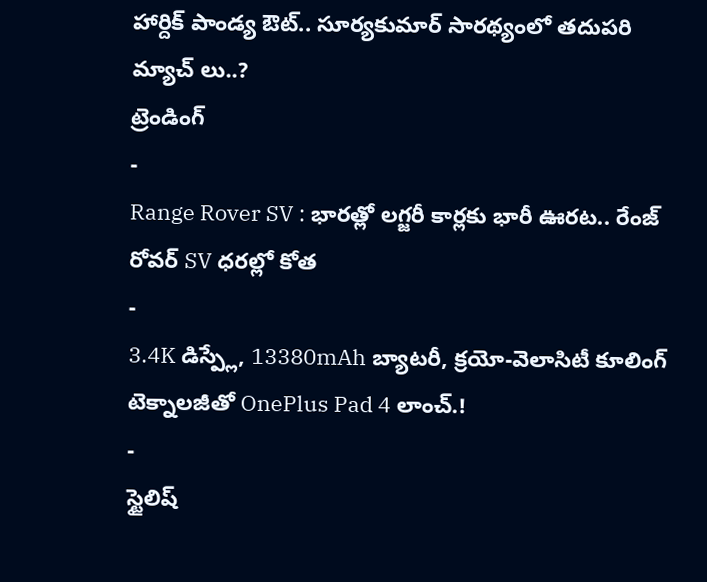హార్దిక్ పాండ్య ఔట్.. సూర్యకుమార్ సారథ్యంలో తదుపరి మ్యాచ్ లు..?
ట్రెండింగ్
-
Range Rover SV : భారత్లో లగ్జరీ కార్లకు భారీ ఊరట.. రేంజ్ రోవర్ SV ధరల్లో కోత
-
3.4K డిస్ప్లే, 13380mAh బ్యాటరీ, క్రయో-వెలాసిటీ కూలింగ్ టెక్నాలజీతో OnePlus Pad 4 లాంచ్.!
-
స్టైలిష్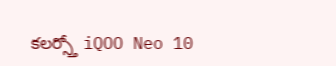కలర్స్తో iQOO Neo 10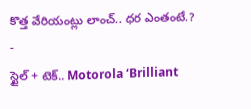కొత్త వేరియంట్లు లాంచ్.. ధర ఎంతంటే.?
-
స్టైల్ + టెక్.. Motorola ‘Brilliant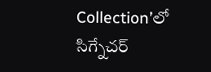Collection’లో సిగ్నేచర్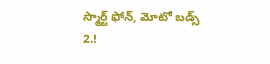స్మార్ట్ ఫోన్, మోటో బడ్స్ 2.!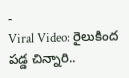-
Viral Video: రైలుకింద పడ్డ చిన్నారి..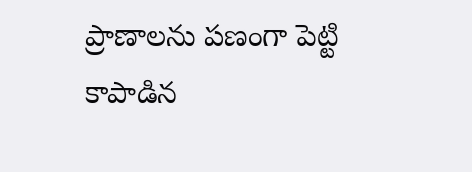ప్రాణాలను పణంగా పెట్టి కాపాడిన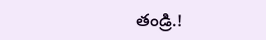తండ్రి.!